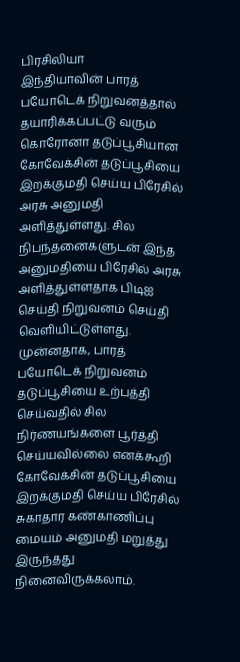பிரசிலியா
இந்தியாவின் பாரத் பயோடெக் நிறுவனத்தால் தயாரிக்கப்பட்டு வரும் கொரோனா தடுப்பூசியான கோவேக்சின் தடுப்பூசியை இறக்குமதி செய்ய பிரேசில் அரசு அனுமதி அளித்துள்ளது. சில நிபந்தனைகளுடன் இந்த அனுமதியை பிரேசில் அரசு அளித்துள்ளதாக பிடிஐ செய்தி நிறுவனம் செய்தி வெளியிட்டுள்ளது.
முன்னதாக, பாரத் பயோடெக் நிறுவனம் தடுப்பூசியை உற்பத்தி செய்வதில் சில நிர்ணயங்களை பூர்த்தி செய்யவில்லை எனக்கூறி கோவேக்சின் தடுப்பூசியை இறக்குமதி செய்ய பிரேசில் சுகாதார கண்காணிப்பு மையம் அனுமதி மறுத்து இருந்தது நினைவிருக்கலாம்.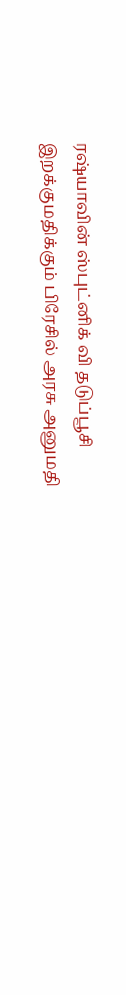ரஷ்யாவின் ஸ்புட்னிக் வி தடுப்பூசி இறக்குமதிக்கும் பிரேசில் அரசு அனுமதி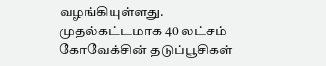வழங்கியுள்ளது. முதல்கட்டமாக 40 லட்சம் கோவேக்சின் தடுப்பூசிகள்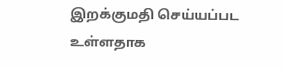இறக்குமதி செய்யப்பட உள்ளதாக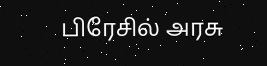பிரேசில் அரசு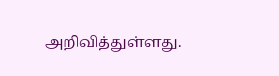அறிவித்துள்ளது.